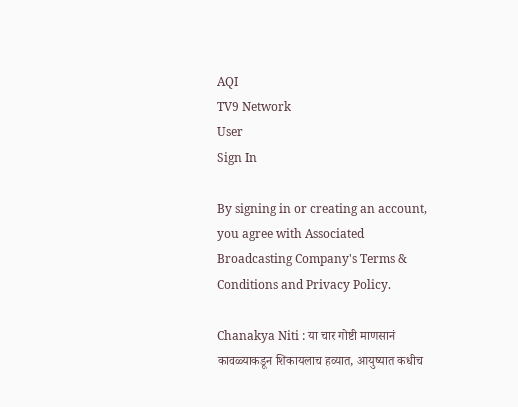AQI
TV9 Network
User
Sign In

By signing in or creating an account, you agree with Associated Broadcasting Company's Terms & Conditions and Privacy Policy.

Chanakya Niti : या चार गोष्टी माणसानं कावळ्याकडून शिकायलाच हव्यात, आयुष्यात कधीच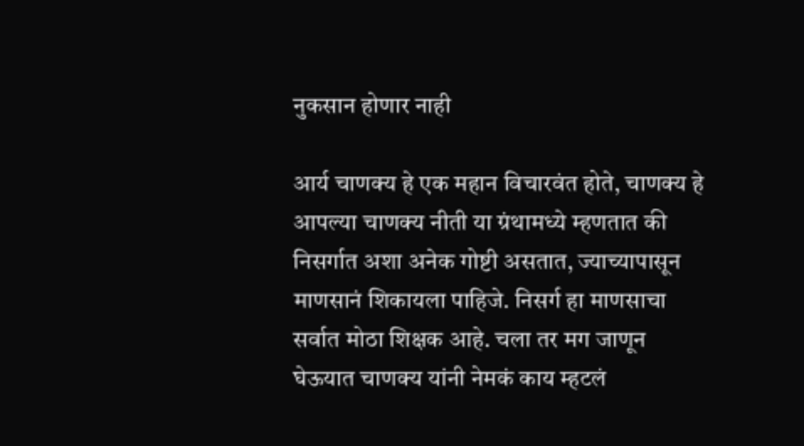नुकसान होणार नाही

आर्य चाणक्य हे एक महान विचारवंत होते, चाणक्य हे आपल्या चाणक्य नीती या ग्रंथामध्ये म्हणतात की निसर्गात अशा अनेक गोष्टी असतात, ज्याच्यापासून माणसानं शिकायला पाहिजे. निसर्ग हा माणसाचा सर्वात मोठा शिक्षक आहे. चला तर मग जाणून घेऊयात चाणक्य यांनी नेमकं काय म्हटलं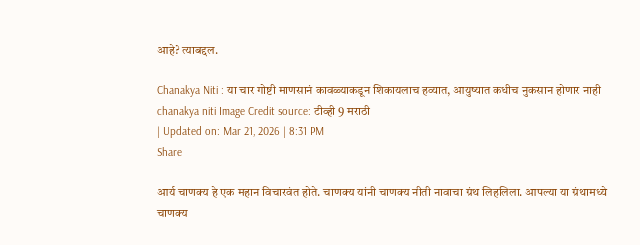आहे? त्याबद्दल.

Chanakya Niti : या चार गोष्टी माणसानं कावळ्याकडून शिकायलाच हव्यात, आयुष्यात कधीच नुकसान होणार नाही
chanakya niti Image Credit source: टीव्ही 9 मराठी
| Updated on: Mar 21, 2026 | 8:31 PM
Share

आर्य चाणक्य हे एक महान विचारवंत होते. चाणक्य यांनी चाणक्य नीती नावाचा ग्रंथ लिहलिला. आपल्या या ग्रंथामध्ये चाणक्य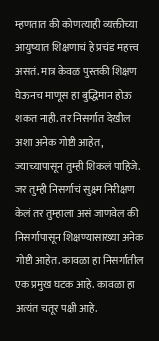म्हणतात की कोणत्याही व्यक्तीच्या आयुष्यात शिक्षणाचं हे प्रचंड महत्त्व असतं. मात्र केवळ पुस्तकी शिक्षण घेऊनच माणूस हा बुद्धिमान होऊ शकत नाही. तर निसर्गात देखील अशा अनेक गोष्टी आहेत, ज्याच्यापासून तुम्ही शिकलं पाहिजे. जर तुम्ही निसर्गाचं सुक्ष्म निरीक्षण केलं तर तुम्हाला असं जाणवेल की निसर्गापासून शिक्षण्यासाख्या अनेक गोष्टी आहेत. कावळा हा निसर्गातील एक प्रमुख घटक आहे. कावळा हा अत्यंत चतूर पक्षी आहे.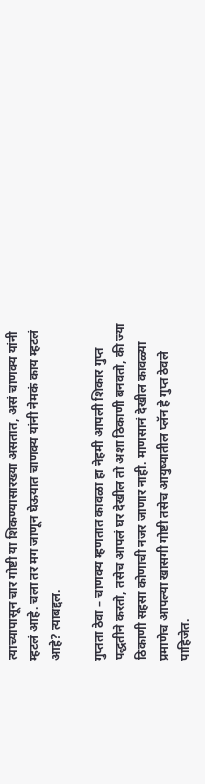त्याच्यापासून चार गोष्टी या शिकण्यासारख्या असतात, असं चाणक्य यांनी म्हटलं आहे. चला तर मग जाणून घेऊयात चाणक्य यांनी नेमकं काय म्हटलं आहे? त्याबद्दल.

गुप्तता ठेवा – चाणक्य म्हणतात कावळा हा नेहमी आपली शिकार गुप्त पद्धतीने करतो, तसेच आपलं घर देखील तो अशा ठिकाणी बनवतो, की ज्या ठिकाणी सहसा कोणाची नजर जाणार नाही. माणसानं देखील कावळ्या प्रमाणेच आपल्या खासगी गोष्टी तसेच आयुष्यातील प्लॅन हे गुप्त ठेवले पाहिजेत.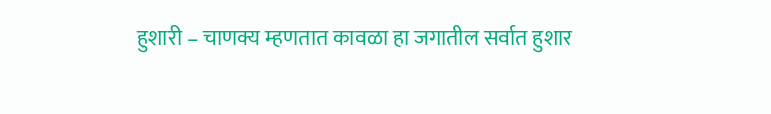हुशारी – चाणक्य म्हणतात कावळा हा जगातील सर्वात हुशार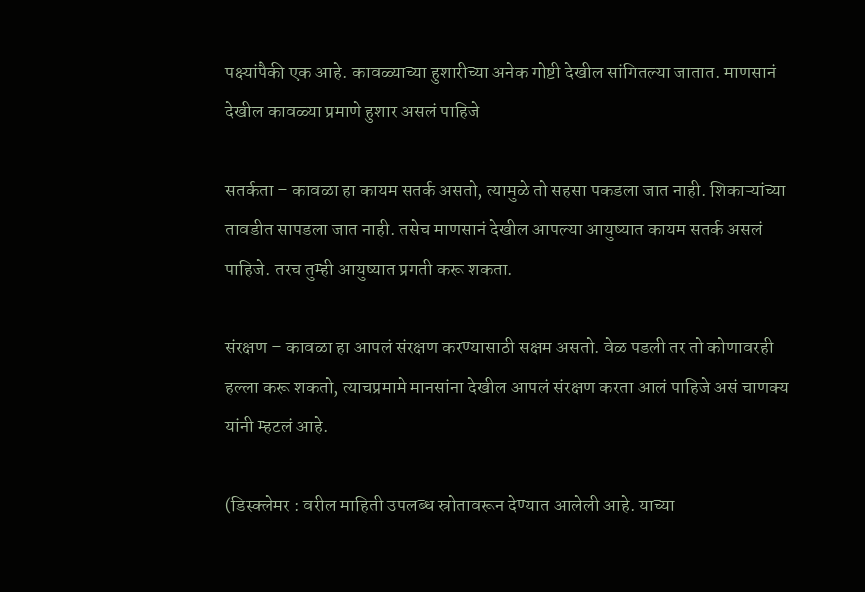पक्ष्यांपैकी एक आहे. कावळ्याच्या हुशारीच्या अनेक गोष्टी देखील सांगितल्या जातात. माणसानं देखील कावळ्या प्रमाणे हुशार असलं पाहिजे

सतर्कता – कावळा हा कायम सतर्क असतो, त्यामुळे तो सहसा पकडला जात नाही. शिकाऱ्यांच्या तावडीत सापडला जात नाही. तसेच माणसानं देखील आपल्या आयुष्यात कायम सतर्क असलं पाहिजे. तरच तुम्ही आयुष्यात प्रगती करू शकता.

संरक्षण – कावळा हा आपलं संरक्षण करण्यासाठी सक्षम असतो. वेळ पडली तर तो कोणावरही हल्ला करू शकतो, त्याचप्रमामे मानसांना देखील आपलं संरक्षण करता आलं पाहिजे असं चाणक्य यांनी म्हटलं आहे.

(डिस्क्लेमर : वरील माहिती उपलब्ध स्रोतावरून देण्यात आलेली आहे. याच्या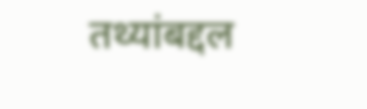तथ्यांबद्दल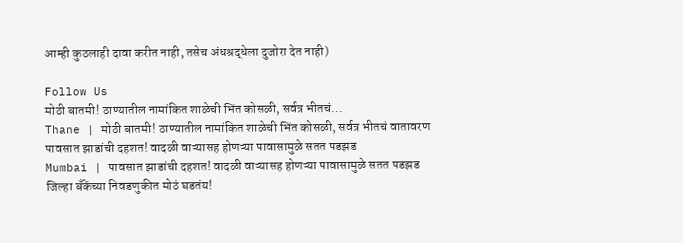आम्ही कुठलाही दावा करीत नाही, तसेच अंधश्रद्धेला दुजोरा देत नाही)

Follow Us
मोठी बातमी! ठाण्यातील नामांकित शाळेची भिंत कोसळी, सर्वत्र भीतचं...
Thane | मोठी बातमी! ठाण्यातील नामांकित शाळेची भिंत कोसळी, सर्वत्र भीतचं वातावरण
पावसात झाडांची दहशत! वादळी वाऱ्यासह होणऱ्या पावासामुळे सतत पडझड
Mumbai | पावसात झाडांची दहशत! वादळी वाऱ्यासह होणऱ्या पावासामुळे सतत पडझड
जिल्हा बँकेंच्या निवडणुकीत मोठं घडतंय!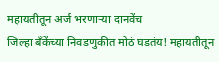महायतीतून अर्ज भरणाऱ्या दानवेंच
जिल्हा बँकेंच्या निवडणुकीत मोठं घडतंय! महायतीतून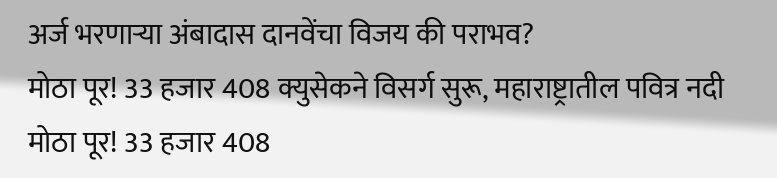अर्ज भरणाऱ्या अंबादास दानवेंचा विजय की पराभव?
मोठा पूर! 33 हजार 408 क्युसेकने विसर्ग सुरू, महाराष्ट्रातील पवित्र नदी
मोठा पूर! 33 हजार 408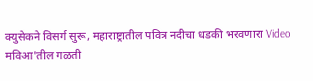क्युसेकने विसर्ग सुरू, महाराष्ट्रातील पवित्र नदीचा धडकी भरवणारा Video
मविआ'तील गळती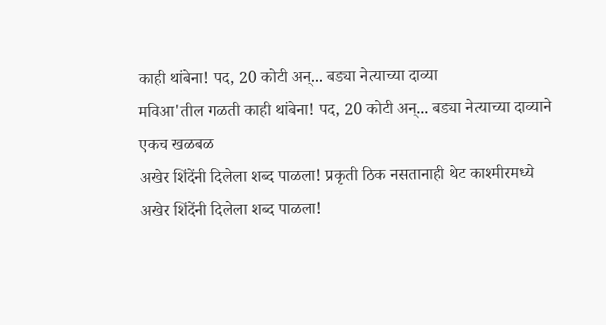काही थांबेना! पद, 20 कोटी अन्... बड्या नेत्याच्या दाव्या
मविआ'तील गळती काही थांबेना! पद, 20 कोटी अन्... बड्या नेत्याच्या दाव्याने एकच खळबळ
अखेर शिंदेंनी दिलेला शब्द पाळला! प्रकृती ठिक नसतानाही थेट काश्मीरमध्ये
अखेर शिंदेंनी दिलेला शब्द पाळला!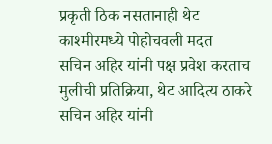प्रकृती ठिक नसतानाही थेट काश्मीरमध्ये पोहोचवली मदत
सचिन अहिर यांनी पक्ष प्रवेश करताच मुलीची प्रतिक्रिया, थेट आदित्य ठाकरे
सचिन अहिर यांनी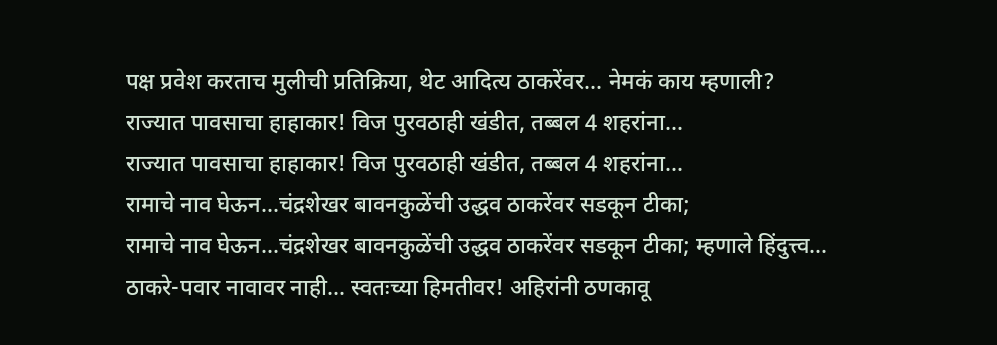पक्ष प्रवेश करताच मुलीची प्रतिक्रिया, थेट आदित्य ठाकरेंवर... नेमकं काय म्हणाली?
राज्यात पावसाचा हाहाकार! विज पुरवठाही खंडीत, तब्बल 4 शहरांना...
राज्यात पावसाचा हाहाकार! विज पुरवठाही खंडीत, तब्बल 4 शहरांना...
रामाचे नाव घेऊन...चंद्रशेखर बावनकुळेंची उद्धव ठाकरेंवर सडकून टीका;
रामाचे नाव घेऊन...चंद्रशेखर बावनकुळेंची उद्धव ठाकरेंवर सडकून टीका; म्हणाले हिंदुत्त्व...
ठाकरे-पवार नावावर नाही... स्वतःच्या हिमतीवर! अहिरांनी ठणकावू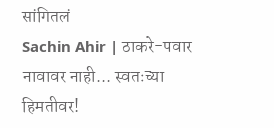सांगितलं
Sachin Ahir | ठाकरे-पवार नावावर नाही... स्वतःच्या हिमतीवर!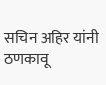सचिन अहिर यांनी ठणकावू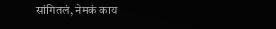सांगितलं, नेमकं काय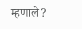म्हणाले?